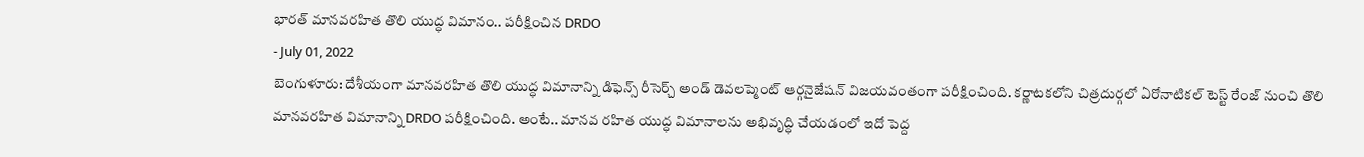భారత్ మానవరహిత తొలి యుద్ధ విమానం.. పరీక్షించిన DRDO
- July 01, 2022
బెంగుళూరు: దేశీయంగా మానవరహిత తొలి యుద్ధ విమానాన్ని డిఫెన్స్ రీసెర్చ్ అండ్ డెవలప్మెంట్ ఆర్గనైజేషన్ విజయవంతంగా పరీక్షించింది. కర్ణాటకలోని చిత్రదుర్గలో ఏరోనాటికల్ టెస్ట్ రేంజ్ నుంచి తొలి మానవరహిత విమానాన్ని DRDO పరీక్షించింది. అంటే.. మానవ రహిత యుద్ధ విమానాలను అభివృద్ధి చేయడంలో ఇదో పెద్ద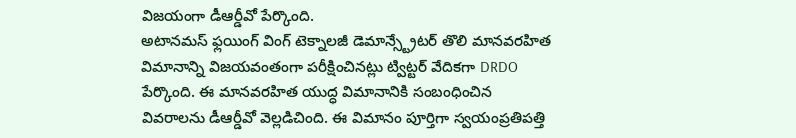విజయంగా డీఆర్డీవో పేర్కొంది.
అటానమస్ ఫ్లయింగ్ వింగ్ టెక్నాలజీ డెమాన్స్ట్రేటర్ తొలి మానవరహిత విమానాన్ని విజయవంతంగా పరీక్షించినట్లు ట్విట్టర్ వేదికగా DRDO పేర్కొంది. ఈ మానవరహిత యుద్ధ విమానానికి సంబంధించిన వివరాలను డీఆర్డీవో వెల్లడిచింది. ఈ విమానం పూర్తిగా స్వయంప్రతిపత్తి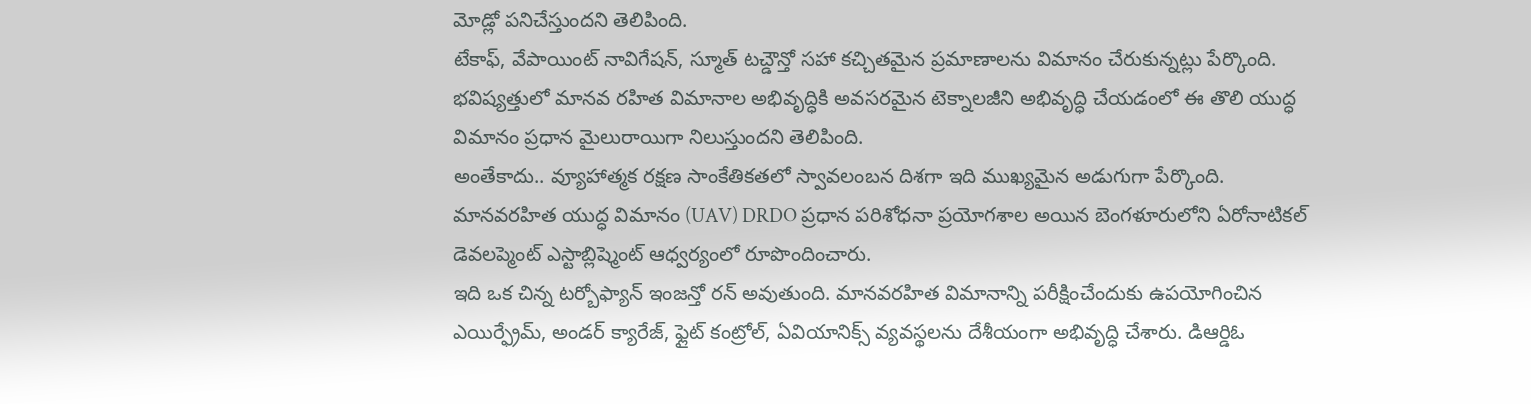మోడ్లో పనిచేస్తుందని తెలిపింది.
టేకాఫ్, వేపాయింట్ నావిగేషన్, స్మూత్ టచ్డౌన్తో సహా కచ్చితమైన ప్రమాణాలను విమానం చేరుకున్నట్లు పేర్కొంది. భవిష్యత్తులో మానవ రహిత విమానాల అభివృద్ధికి అవసరమైన టెక్నాలజీని అభివృద్ధి చేయడంలో ఈ తొలి యుద్ధ విమానం ప్రధాన మైలురాయిగా నిలుస్తుందని తెలిపింది.
అంతేకాదు.. వ్యూహాత్మక రక్షణ సాంకేతికతలో స్వావలంబన దిశగా ఇది ముఖ్యమైన అడుగుగా పేర్కొంది. మానవరహిత యుద్ధ విమానం (UAV) DRDO ప్రధాన పరిశోధనా ప్రయోగశాల అయిన బెంగళూరులోని ఏరోనాటికల్ డెవలప్మెంట్ ఎస్టాబ్లిష్మెంట్ ఆధ్వర్యంలో రూపొందించారు.
ఇది ఒక చిన్న టర్బోఫ్యాన్ ఇంజన్తో రన్ అవుతుంది. మానవరహిత విమానాన్ని పరీక్షించేందుకు ఉపయోగించిన ఎయిర్ఫ్రేమ్, అండర్ క్యారేజ్, ఫ్లైట్ కంట్రోల్, ఏవియానిక్స్ వ్యవస్థలను దేశీయంగా అభివృద్ధి చేశారు. డిఆర్డిఓ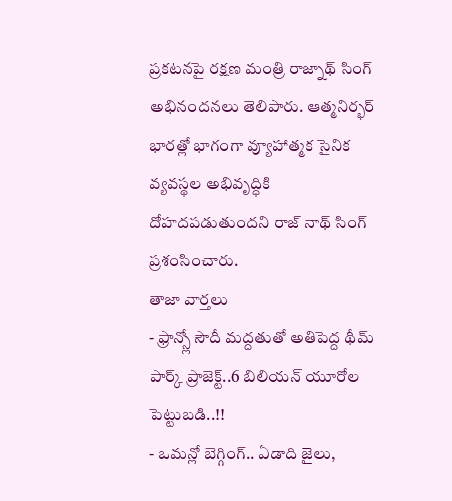ప్రకటనపై రక్షణ మంత్రి రాజ్నాథ్ సింగ్ అభినందనలు తెలిపారు. ఆత్మనిర్భర్ భారత్లో భాగంగా వ్యూహాత్మక సైనిక వ్యవస్థల అభివృద్ధికి దోహదపడుతుందని రాజ్ నాథ్ సింగ్ ప్రశంసించారు.
తాజా వార్తలు
- ఫ్రాన్స్లో సౌదీ మద్దతుతో అతిపెద్ద థీమ్ పార్క్ ప్రాజెక్ట్..6 బిలియన్ యూరోల పెట్టుబడి..!!
- ఒమన్లో బెగ్గింగ్.. ఏడాది జైలు,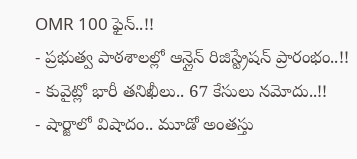OMR 100 ఫైన్..!!
- ప్రభుత్వ పాఠశాలల్లో ఆన్లైన్ రిజిస్ట్రేషన్ ప్రారంభం..!!
- కువైట్లో భారీ తనిఖీలు.. 67 కేసులు నమోదు..!!
- షార్జాలో విషాదం.. మూడో అంతస్తు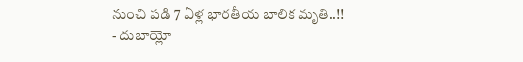నుంచి పడి 7 ఏళ్ల భారతీయ బాలిక మృతి..!!
- దుబాయ్లో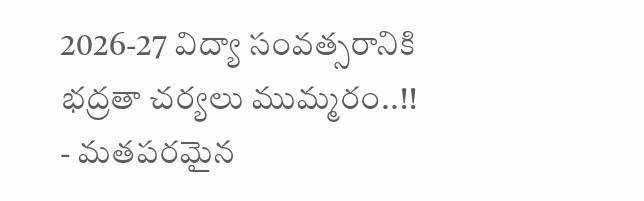2026-27 విద్యా సంవత్సరానికి భద్రతా చర్యలు ముమ్మరం..!!
- మతపరమైన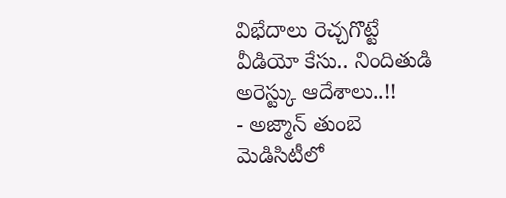విభేదాలు రెచ్చగొట్టే వీడియో కేసు.. నిందితుడి అరెస్ట్కు ఆదేశాలు..!!
- అజ్మాన్ తుంబె మెడిసిటీలో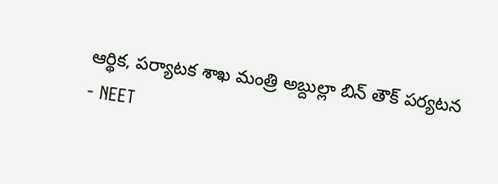ఆర్థిక, పర్యాటక శాఖ మంత్రి అబ్దుల్లా బిన్ తౌక్ పర్యటన
- NEET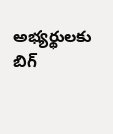అభ్యర్థులకు బిగ్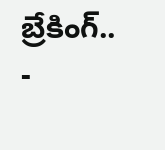బ్రేకింగ్..
-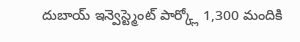దుబాయ్ ఇన్వెస్ట్మెంట్ పార్క్లో 1,300 మందికి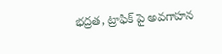భద్రత, ట్రాఫిక్ పై అవగాహన